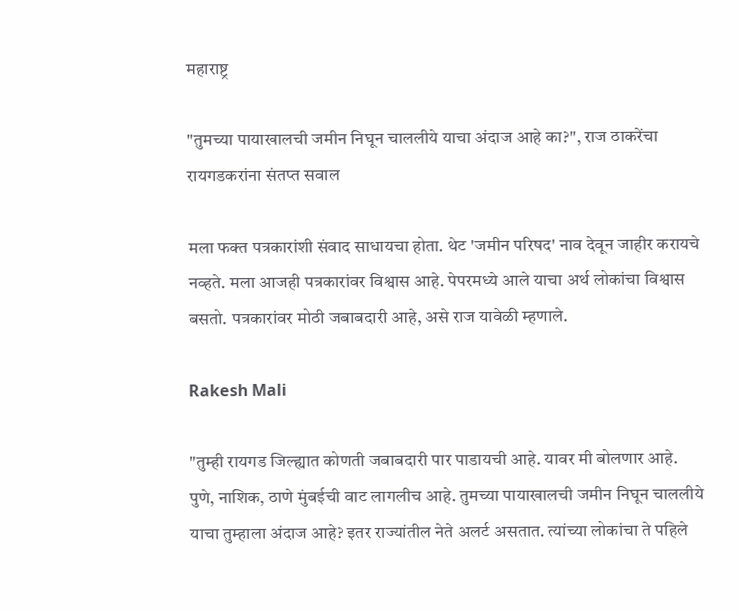महाराष्ट्र

"तुमच्या पायाखालची जमीन निघून चाललीये याचा अंदाज आहे का?", राज ठाकरेंचा रायगडकरांना संतप्त सवाल

मला फक्त पत्रकारांशी संवाद साधायचा होता. थेट 'जमीन परिषद' नाव देवून जाहीर करायचे नव्हते. मला आजही पत्रकारांवर विश्वास आहे. पेपरमध्ये आले याचा अर्थ लोकांचा विश्वास बसतो. पत्रकारांवर मोठी जबाबदारी आहे, असे राज यावेळी म्हणाले.

Rakesh Mali

"तुम्ही रायगड जिल्ह्यात कोणती जबाबदारी पार पाडायची आहे. यावर मी बोलणार आहे. पुणे, नाशिक, ठाणे मुंबईची वाट लागलीच आहे. तुमच्या पायाखालची जमीन निघून चाललीये याचा तुम्हाला अंदाज आहे? इतर राज्यांतील नेते अलर्ट असतात. त्यांच्या लोकांचा ते पहिले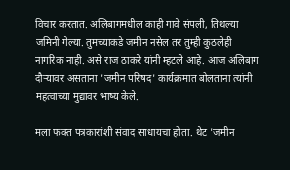विचार करतात. अलिबागमधील काही गावे संपली, तिथल्या जमिनी गेल्या. तुमच्याकडे जमीन नसेल तर तुम्ही कुठलेही नागरिक नाही. असे राज ठाकरे यांनी म्हटले आहे. आज अलिबाग दौऱ्यावर असताना 'जमीन परिषद' कार्यक्रमात बोलताना त्यांनी महत्वाच्या मुद्यावर भाष्य केले.

मला फक्त पत्रकारांशी संवाद साधायचा होता. थेट 'जमीन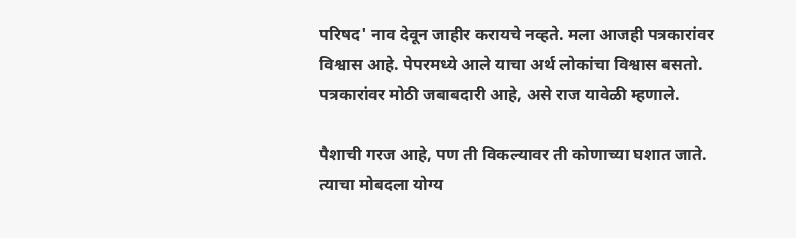परिषद' नाव देवून जाहीर करायचे नव्हते. मला आजही पत्रकारांवर विश्वास आहे. पेपरमध्ये आले याचा अर्थ लोकांचा विश्वास बसतो. पत्रकारांवर मोठी जबाबदारी आहे, असे राज यावेळी म्हणाले.

पैशाची गरज आहे, पण ती विकल्यावर ती कोणाच्या घशात जाते. त्याचा मोबदला योग्य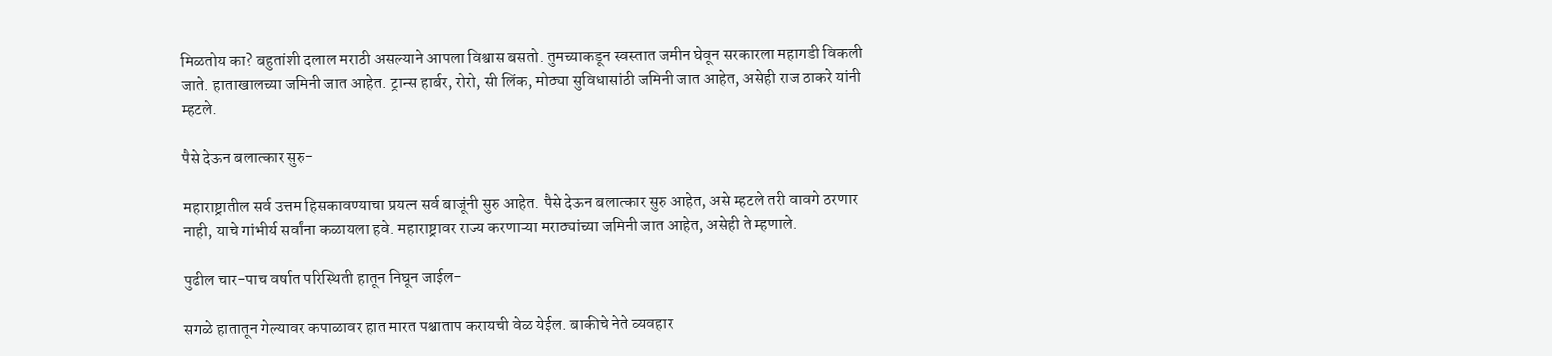मिळतोय का? बहुतांशी दलाल मराठी असल्याने आपला विश्वास बसतो. तुमच्याकडून स्वस्तात जमीन घेवून सरकारला महागडी विकली जाते. हाताखालच्या जमिनी जात आहेत. ट्रान्स हार्बर, रोरो, सी लिंक, मोठ्या सुविधासांठी जमिनी जात आहेत, असेही राज ठाकरे यांनी म्हटले.

पैसे देऊन बलात्कार सुरु-

महाराष्ट्रातील सर्व उत्तम हिसकावण्याचा प्रयत्न सर्व बाजूंनी सुरु आहेत. पैसे देऊन बलात्कार सुरु आहेत, असे म्हटले तरी वावगे ठरणार नाही, याचे गांभीर्य सर्वांना कळायला हवे. महाराष्ट्रावर राज्य करणाऱ्या मराठ्यांच्या जमिनी जात आहेत, असेही ते म्हणाले.

पुढील चार-पाच वर्षात परिस्थिती हातून निघून जाईल-

सगळे हातातून गेल्यावर कपाळावर हात मारत पश्चाताप करायची वेळ येईल. बाकीचे नेते व्यवहार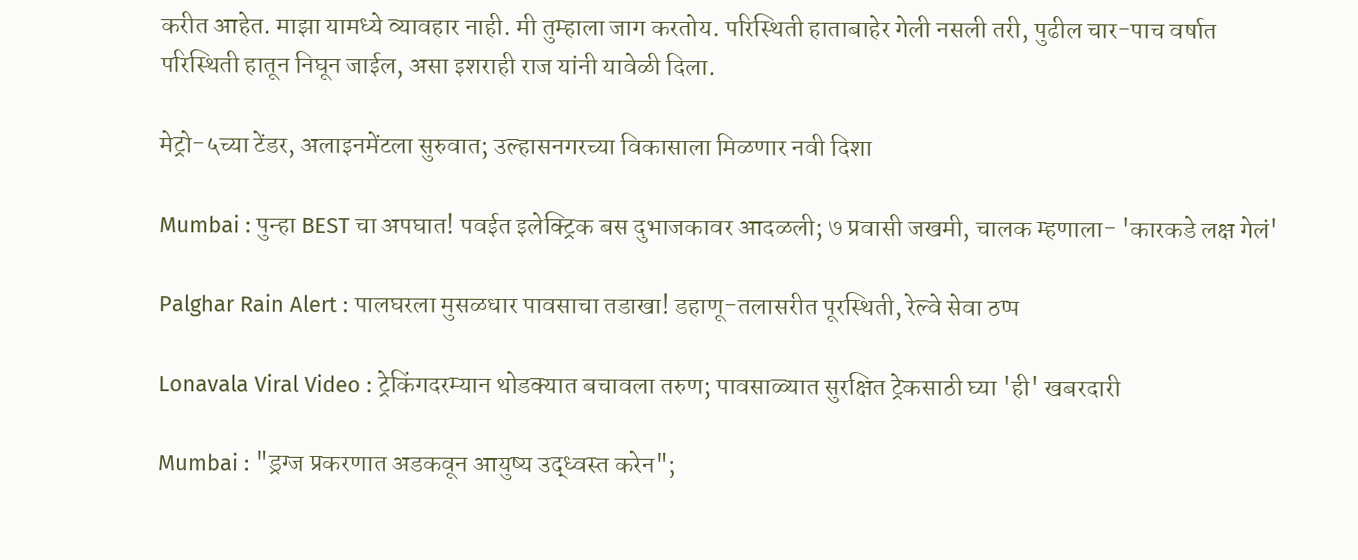करीत आहेत. माझा यामध्ये व्यावहार नाही. मी तुम्हाला जाग करतोय. परिस्थिती हाताबाहेर गेली नसली तरी, पुढील चार-पाच वर्षात परिस्थिती हातून निघून जाईल, असा इशराही राज यांनी यावेळी दिला.

मेट्रो-५च्या टेंडर, अलाइनमेंटला सुरुवात; उल्हासनगरच्या विकासाला मिळणार नवी दिशा

Mumbai : पुन्हा BEST चा अपघात! पवईत इलेक्ट्रिक बस दुभाजकावर आदळली; ७ प्रवासी जखमी, चालक म्हणाला- 'कारकडे लक्ष गेलं'

Palghar Rain Alert : पालघरला मुसळधार पावसाचा तडाखा! डहाणू-तलासरीत पूरस्थिती, रेल्वे सेवा ठप्प

Lonavala Viral Video : ट्रेकिंगदरम्यान थोडक्यात बचावला तरुण; पावसाळ्यात सुरक्षित ट्रेकसाठी घ्या 'ही' खबरदारी

Mumbai : "ड्रग्ज प्रकरणात अडकवून आयुष्य उद्ध्वस्त करेन";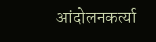आंदोलनकर्त्या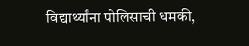विद्यार्थ्यांना पोलिसाची धमकी,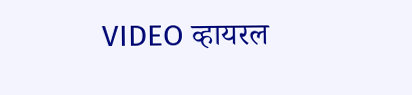VIDEO व्हायरल